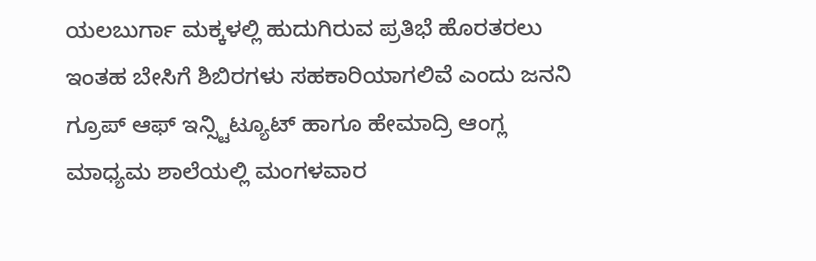ಯಲಬುರ್ಗಾ ಮಕ್ಕಳಲ್ಲಿ ಹುದುಗಿರುವ ಪ್ರತಿಭೆ ಹೊರತರಲು ಇಂತಹ ಬೇಸಿಗೆ ಶಿಬಿರಗಳು ಸಹಕಾರಿಯಾಗಲಿವೆ ಎಂದು ಜನನಿ ಗ್ರೂಪ್ ಆಫ್ ಇನ್ಸ್ಟಿಟ್ಯೂಟ್ ಹಾಗೂ ಹೇಮಾದ್ರಿ ಆಂಗ್ಲ ಮಾಧ್ಯಮ ಶಾಲೆಯಲ್ಲಿ ಮಂಗಳವಾರ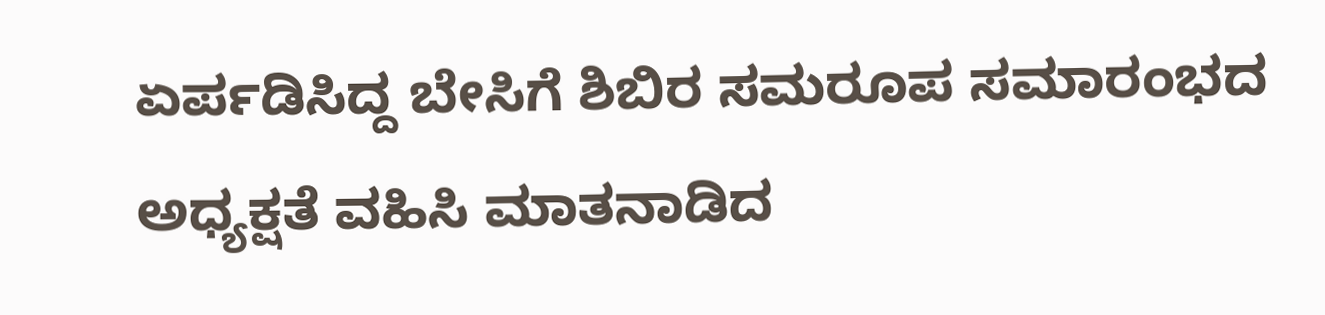ಏರ್ಪಡಿಸಿದ್ದ ಬೇಸಿಗೆ ಶಿಬಿರ ಸಮರೂಪ ಸಮಾರಂಭದ ಅಧ್ಯಕ್ಷತೆ ವಹಿಸಿ ಮಾತನಾಡಿದ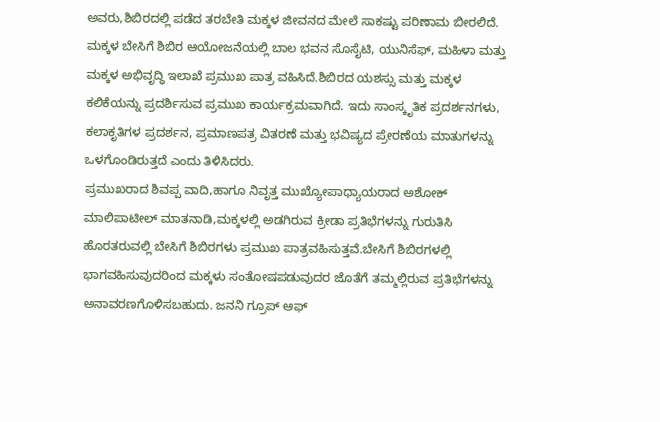ಅವರು,ಶಿಬಿರದಲ್ಲಿ ಪಡೆದ ತರಬೇತಿ ಮಕ್ಕಳ ಜೀವನದ ಮೇಲೆ ಸಾಕಷ್ಟು ಪರಿಣಾಮ ಬೀರಲಿದೆ. ಮಕ್ಕಳ ಬೇಸಿಗೆ ಶಿಬಿರ ಆಯೋಜನೆಯಲ್ಲಿ ಬಾಲ ಭವನ ಸೊಸೈಟಿ, ಯುನಿಸೆಫ್, ಮಹಿಳಾ ಮತ್ತು ಮಕ್ಕಳ ಅಭಿವೃದ್ಧಿ ಇಲಾಖೆ ಪ್ರಮುಖ ಪಾತ್ರ ವಹಿಸಿದೆ.ಶಿಬಿರದ ಯಶಸ್ಸು ಮತ್ತು ಮಕ್ಕಳ ಕಲಿಕೆಯನ್ನು ಪ್ರದರ್ಶಿಸುವ ಪ್ರಮುಖ ಕಾರ್ಯಕ್ರಮವಾಗಿದೆ. ಇದು ಸಾಂಸ್ಕೃತಿಕ ಪ್ರದರ್ಶನಗಳು, ಕಲಾಕೃತಿಗಳ ಪ್ರದರ್ಶನ, ಪ್ರಮಾಣಪತ್ರ ವಿತರಣೆ ಮತ್ತು ಭವಿಷ್ಯದ ಪ್ರೇರಣೆಯ ಮಾತುಗಳನ್ನು ಒಳಗೊಂಡಿರುತ್ತದೆ ಎಂದು ತಿಳಿಸಿದರು.
ಪ್ರಮುಖರಾದ ಶಿವಪ್ಪ ವಾದಿ,ಹಾಗೂ ನಿವೃತ್ತ ಮುಖ್ಯೋಪಾಧ್ಯಾಯರಾದ ಅಶೋಕ್ ಮಾಲಿಪಾಟೀಲ್ ಮಾತನಾಡಿ,ಮಕ್ಕಳಲ್ಲಿ ಅಡಗಿರುವ ಕ್ರೀಡಾ ಪ್ರತಿಭೆಗಳನ್ನು ಗುರುತಿಸಿ ಹೊರತರುವಲ್ಲಿ ಬೇಸಿಗೆ ಶಿಬಿರಗಳು ಪ್ರಮುಖ ಪಾತ್ರವಹಿಸುತ್ತವೆ.ಬೇಸಿಗೆ ಶಿಬಿರಗಳಲ್ಲಿ ಭಾಗವಹಿಸುವುದರಿಂದ ಮಕ್ಕಳು ಸಂತೋಷಪಡುವುದರ ಜೊತೆಗೆ ತಮ್ಮಲ್ಲಿರುವ ಪ್ರತಿಭೆಗಳನ್ನು ಅನಾವರಣಗೊಳಿಸಬಹುದು. ಜನನಿ ಗ್ರೂಪ್ ಆಫ್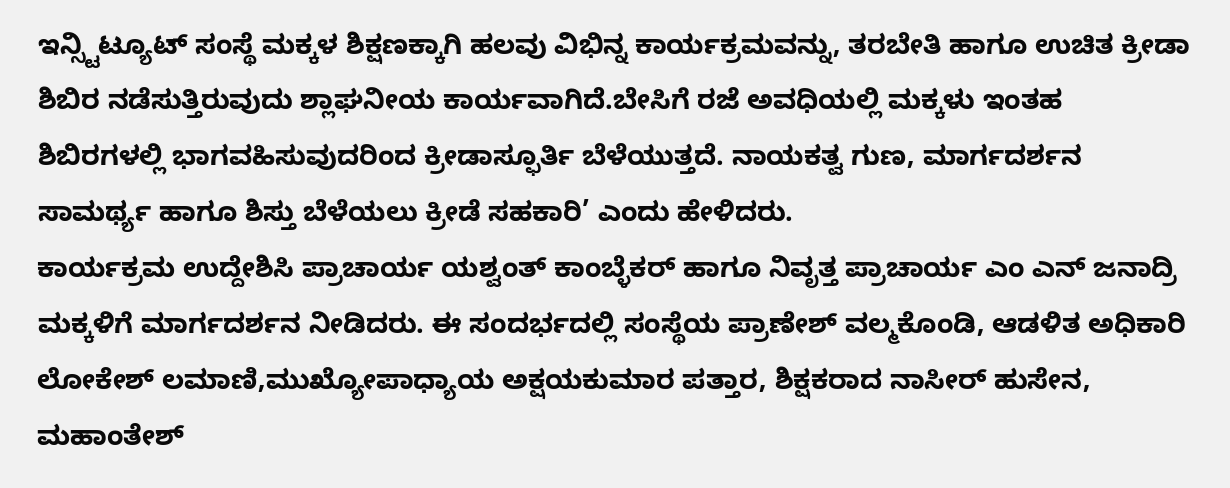ಇನ್ಸ್ಟಿಟ್ಯೂಟ್ ಸಂಸ್ಥೆ ಮಕ್ಕಳ ಶಿಕ್ಷಣಕ್ಕಾಗಿ ಹಲವು ವಿಭಿನ್ನ ಕಾರ್ಯಕ್ರಮವನ್ನು, ತರಬೇತಿ ಹಾಗೂ ಉಚಿತ ಕ್ರೀಡಾ ಶಿಬಿರ ನಡೆಸುತ್ತಿರುವುದು ಶ್ಲಾಘನೀಯ ಕಾರ್ಯವಾಗಿದೆ.ಬೇಸಿಗೆ ರಜೆ ಅವಧಿಯಲ್ಲಿ ಮಕ್ಕಳು ಇಂತಹ ಶಿಬಿರಗಳಲ್ಲಿ ಭಾಗವಹಿಸುವುದರಿಂದ ಕ್ರೀಡಾಸ್ಫೂರ್ತಿ ಬೆಳೆಯುತ್ತದೆ. ನಾಯಕತ್ವ ಗುಣ, ಮಾರ್ಗದರ್ಶನ ಸಾಮರ್ಥ್ಯ ಹಾಗೂ ಶಿಸ್ತು ಬೆಳೆಯಲು ಕ್ರೀಡೆ ಸಹಕಾರಿ’ ಎಂದು ಹೇಳಿದರು.
ಕಾರ್ಯಕ್ರಮ ಉದ್ದೇಶಿಸಿ ಪ್ರಾಚಾರ್ಯ ಯಶ್ವಂತ್ ಕಾಂಬ್ಳೆಕರ್ ಹಾಗೂ ನಿವೃತ್ತ ಪ್ರಾಚಾರ್ಯ ಎಂ ಎನ್ ಜನಾದ್ರಿ ಮಕ್ಕಳಿಗೆ ಮಾರ್ಗದರ್ಶನ ನೀಡಿದರು. ಈ ಸಂದರ್ಭದಲ್ಲಿ ಸಂಸ್ಥೆಯ ಪ್ರಾಣೇಶ್ ವಲ್ಮಕೊಂಡಿ, ಆಡಳಿತ ಅಧಿಕಾರಿ ಲೋಕೇಶ್ ಲಮಾಣಿ,ಮುಖ್ಯೋಪಾಧ್ಯಾಯ ಅಕ್ಷಯಕುಮಾರ ಪತ್ತಾರ, ಶಿಕ್ಷಕರಾದ ನಾಸೀರ್ ಹುಸೇನ, ಮಹಾಂತೇಶ್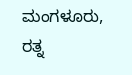ಮಂಗಳೂರು, ರತ್ನ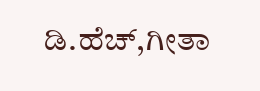ಡಿ.ಹೆಚ್,ಗೀತಾ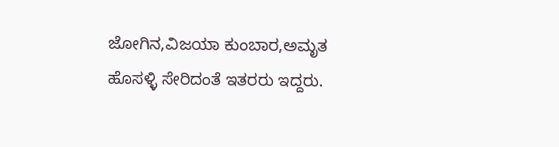ಜೋಗಿನ,ವಿಜಯಾ ಕುಂಬಾರ,ಅಮೃತ ಹೊಸಳ್ಳಿ ಸೇರಿದಂತೆ ಇತರರು ಇದ್ದರು.